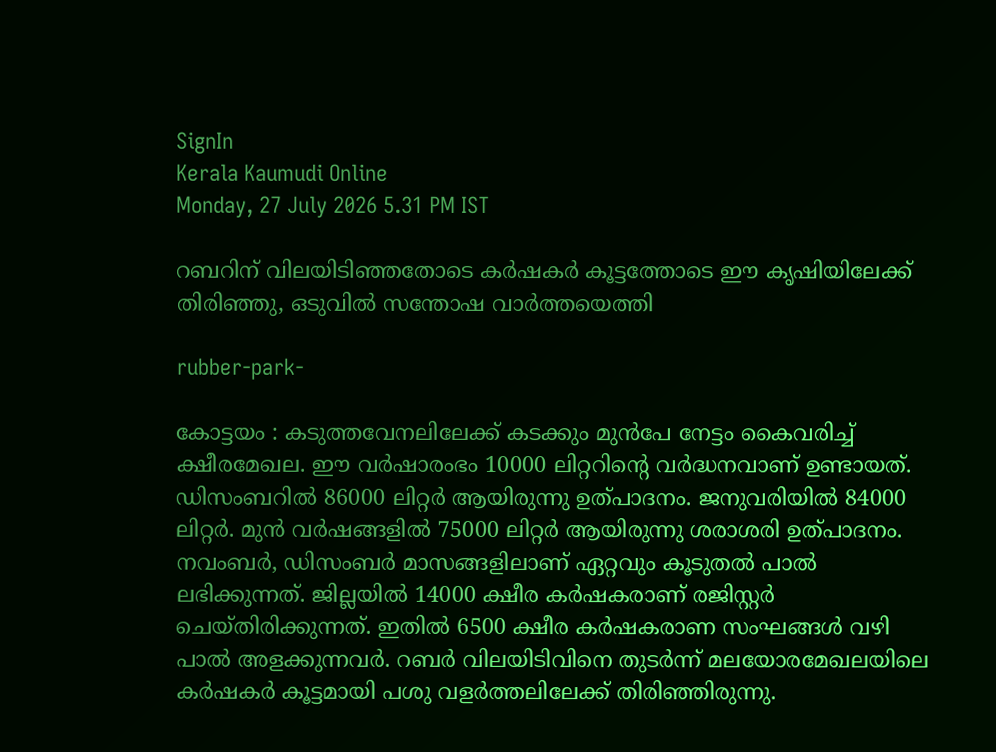SignIn
Kerala Kaumudi Online
Monday, 27 July 2026 5.31 PM IST

റബറിന് വിലയിടിഞ്ഞതോടെ കർഷകർ കൂട്ടത്തോടെ ഈ കൃഷിയിലേക്ക് തിരിഞ്ഞു, ഒടുവിൽ സന്തോഷ വാർത്തയെത്തി

rubber-park-

കോട്ടയം : കടുത്തവേനലിലേക്ക് കടക്കും മുൻപേ നേട്ടം കൈവരിച്ച് ക്ഷീരമേഖല. ഈ വർഷാരംഭം 10000 ലിറ്ററിന്റെ വർദ്ധനവാണ് ഉണ്ടായത്. ഡിസംബറിൽ 86000 ലിറ്റർ ആയിരുന്നു ഉത്പാദനം. ജനുവരിയിൽ 84000 ലിറ്റർ. മുൻ വർഷങ്ങളിൽ 75000 ലിറ്റർ ആയിരുന്നു ശരാശരി ഉത്പാദനം. നവംബർ, ഡിസംബർ മാസങ്ങളിലാണ് ഏറ്റവും കൂടുതൽ പാൽ ലഭിക്കുന്നത്. ജില്ലയിൽ 14000 ക്ഷീര കർഷകരാണ് രജിസ്റ്റർ ചെയ്തിരിക്കുന്നത്. ഇതിൽ 6500 ക്ഷീര കർഷകരാണ സംഘങ്ങൾ വഴി പാൽ അളക്കുന്നവർ. റബർ വിലയിടിവിനെ തുടർന്ന് മലയോരമേഖലയിലെ കർഷകർ കൂട്ടമായി പശു വളർത്തലിലേക്ക് തിരിഞ്ഞിരുന്നു.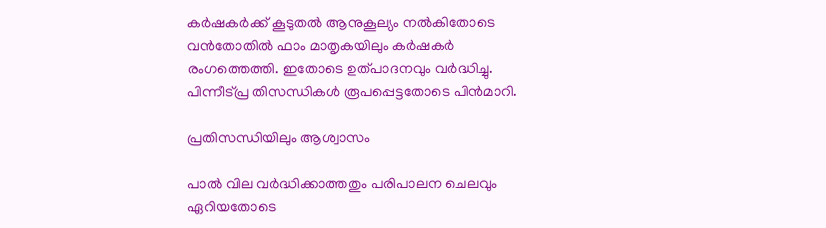കർഷകർക്ക് കൂടുതൽ ആനുകൂല്യം നൽകിതോടെ വൻതോതിൽ ഫാം മാതൃകയിലും കർഷകർ രംഗത്തെത്തി. ഇതോടെ ഉത്പാദനവും വർദ്ധിച്ചു. പിന്നീട്പ്ര തിസന്ധികൾ രൂപപ്പെട്ടതോടെ പിൻമാറി.

പ്രതിസന്ധിയിലും ആശ്വാസം

പാൽ വില വർദ്ധിക്കാത്തതും പരിപാലന ചെലവും ഏറിയതോടെ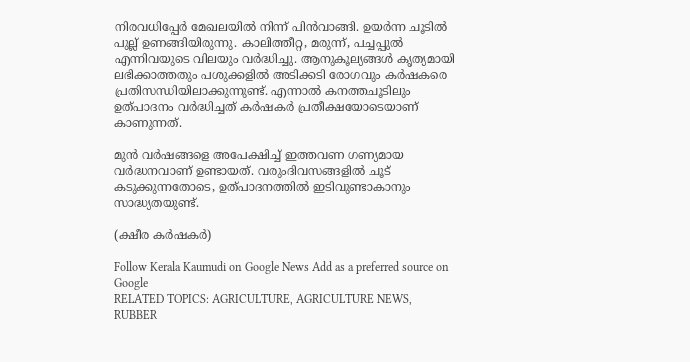നിരവധിപ്പേർ മേഖലയിൽ നിന്ന് പിൻവാങ്ങി. ഉയർന്ന ചൂടിൽ പുല്ല് ഉണങ്ങിയിരുന്നു. കാലിത്തീറ്റ, മരുന്ന്, പച്ചപ്പുൽ എന്നിവയുടെ വിലയും വർദ്ധിച്ചു. ആനുകൂല്യങ്ങൾ കൃത്യമായി ലഭിക്കാത്തതും പശുക്കളിൽ അടിക്കടി രോഗവും കർഷകരെ പ്രതിസന്ധിയിലാക്കുന്നുണ്ട്. എന്നാൽ കനത്തചൂടിലും ഉത്പാദനം വർദ്ധിച്ചത് കർഷകർ പ്രതീക്ഷയോടെയാണ് കാണുന്നത്.

മുൻ വർഷങ്ങളെ അപേക്ഷിച്ച് ഇത്തവണ ഗണ്യമായ വർദ്ധനവാണ് ഉണ്ടായത്. വരുംദിവസങ്ങളിൽ ചൂട് കടുക്കുന്നതോടെ, ഉത്പാദനത്തിൽ ഇടിവുണ്ടാകാനും സാദ്ധ്യതയുണ്ട്.

(ക്ഷീര കർഷകർ)

Follow Kerala Kaumudi on Google News Add as a preferred source on Google
RELATED TOPICS: AGRICULTURE, AGRICULTURE NEWS, RUBBER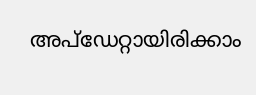അപ്ഡേറ്റായിരിക്കാം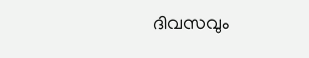ദിവസവും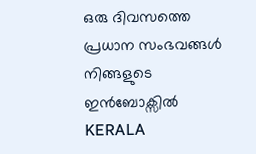ഒരു ദിവസത്തെ പ്രധാന സംഭവങ്ങൾ നിങ്ങളുടെ ഇൻബോക്സിൽ
KERALA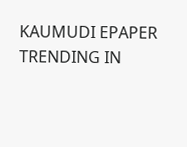KAUMUDI EPAPER
TRENDING IN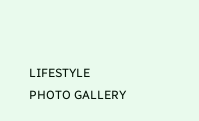LIFESTYLE
PHOTO GALLERY